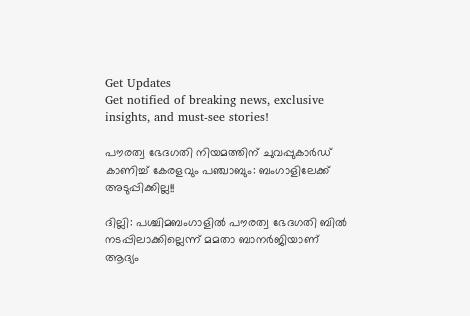Get Updates
Get notified of breaking news, exclusive insights, and must-see stories!

പൗരത്വ ഭേദഗതി നിയമത്തിന് ചുവപ്പുകാര്‍ഡ് കാണിച്ച് കേരളവും പഞ്ചാബും: ബംഗാളിലേക്ക് അടുപ്പിക്കില്ല!!

ദില്ലി: പശ്ചിമബംഗാളില്‍ പൗരത്വ ഭേദഗതി ബില്‍ നടപ്പിലാക്കില്ലെന്ന് മമതാ ബാനര്‍ജിയാണ് ആദ്യം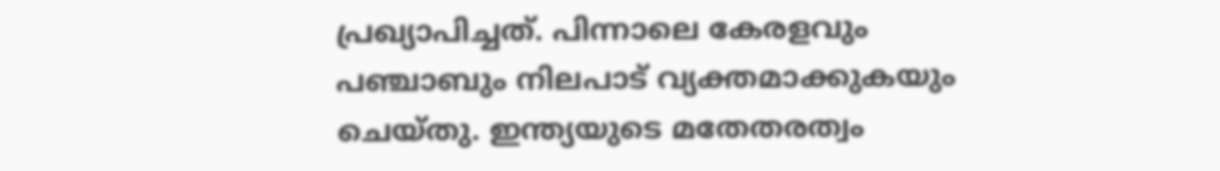പ്രഖ്യാപിച്ചത്. പിന്നാലെ കേരളവും പഞ്ചാബും നിലപാട് വ്യക്തമാക്കുകയും ചെയ്തു. ഇന്ത്യയുടെ മതേതരത്വം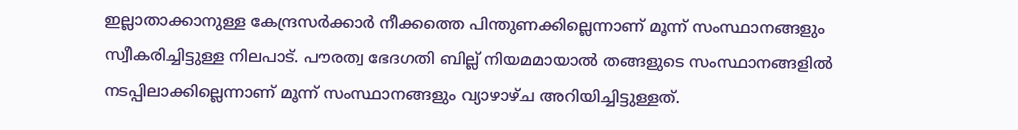ഇല്ലാതാക്കാനുള്ള കേന്ദ്രസര്‍ക്കാര്‍ നീക്കത്തെ പിന്തുണക്കില്ലെന്നാണ് മൂന്ന് സംസ്ഥാനങ്ങളും സ്വീകരിച്ചിട്ടുള്ള നിലപാട്. പൗരത്വ ഭേദഗതി ബില്ല് നിയമമായാല്‍ തങ്ങളുടെ സംസ്ഥാനങ്ങളില്‍ നടപ്പിലാക്കില്ലെന്നാണ് മൂന്ന് സംസ്ഥാനങ്ങളും വ്യാഴാഴ്ച അറിയിച്ചിട്ടുള്ളത്.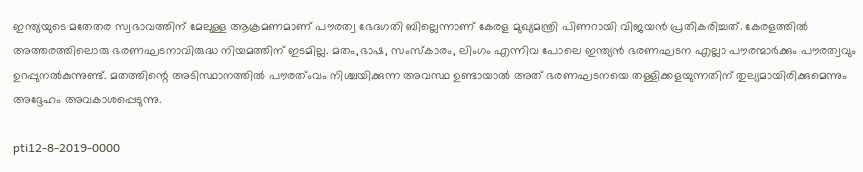ഇന്ത്യയുടെ മതേതര സ്വഭാവത്തിന് മേലുള്ള ആക്രമണമാണ് പൗരത്വ ഭേദഗതി ബില്ലെന്നാണ് കേരള മുഖ്യമന്ത്രി പിണറായി വിജയന്‍ പ്രതികരിച്ചത്. കേരളത്തില്‍ അത്തരത്തിലൊരു ഭരണഘടനാവിരുദ്ധ നിയമത്തിന് ഇടമില്ല. മതം,ഭാഷ, സംസ്കാരം, ലിംഗം എന്നിവ പോലെ ഇന്ത്യന്‍ ഭരണഘടന എല്ലാ പൗരന്മാര്‍ക്കും പൗരത്വവും ഉറപ്പുനല്‍കുന്നുണ്ട്. മതത്തിന്റെ അടിസ്ഥാനത്തില്‍ പൗരത്ംവം നിശ്ചയിക്കുന്ന അവസ്ഥ ഉണ്ടായാല്‍ അത് ഭരണഘടനയെ തള്ളിക്കളയുന്നതിന് തുല്യമായിരിക്കുമെന്നും അദ്ദേഹം അവകാശപ്പെടുന്നു.

pti12-8-2019-0000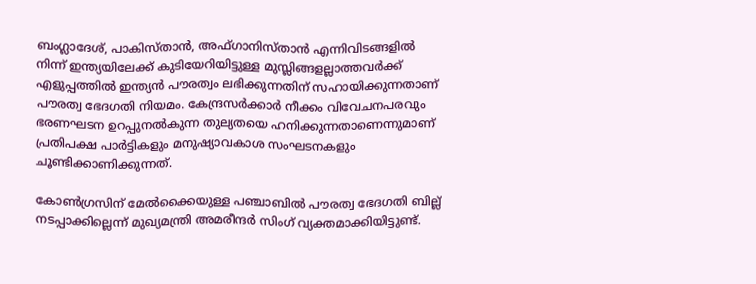ബംഗ്ലാദേശ്, പാകിസ്താന്‍, അഫ്ഗാനിസ്താന്‍ എന്നിവിടങ്ങളില്‍ നിന്ന് ഇന്ത്യയിലേക്ക് കുടിയേറിയിട്ടുള്ള മുസ്ലിങ്ങളല്ലാത്തവര്‍ക്ക് എളുപ്പത്തില്‍ ഇന്ത്യന്‍ പൗരത്വം ലഭിക്കുന്നതിന് സഹായിക്കുന്നതാണ് പൗരത്വ ഭേദഗതി നിയമം. കേന്ദ്രസര്‍ക്കാര്‍ നീക്കം വിവേചനപരവും ഭരണഘടന ഉറപ്പുനല്‍കുന്ന തുല്യതയെ ഹനിക്കുന്നതാണെന്നുമാണ് പ്രതിപക്ഷ പാര്‍ട്ടികളും മനുഷ്യാവകാശ സംഘടനകളും ചൂണ്ടിക്കാണിക്കുന്നത്.

കോണ്‍ഗ്രസിന് മേല്‍ക്കൈയുള്ള പഞ്ചാബില്‍ പൗരത്വ ഭേദഗതി ബില്ല് നടപ്പാക്കില്ലെന്ന് മുഖ്യമന്ത്രി അമരീന്ദര്‍ സിംഗ് വ്യക്തമാക്കിയിട്ടുണ്ട്.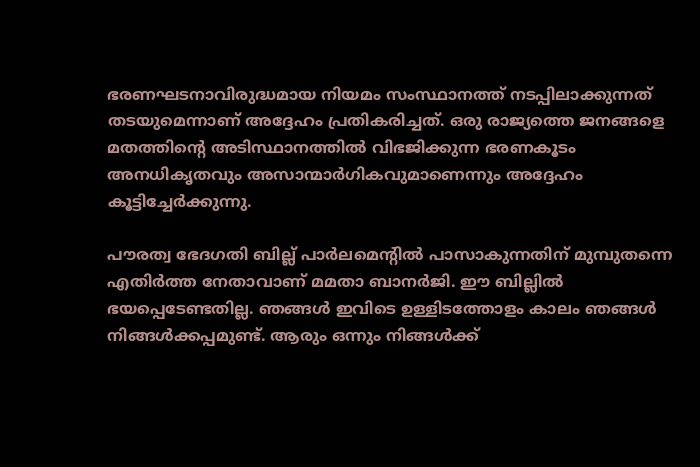ഭരണഘടനാവിരുദ്ധമായ നിയമം സംസ്ഥാനത്ത് നടപ്പിലാക്കുന്നത് തടയുമെന്നാണ് അദ്ദേഹം പ്രതികരിച്ചത്. ഒരു രാജ്യത്തെ ജനങ്ങളെ മതത്തിന്റെ അടിസ്ഥാനത്തില്‍ വിഭജിക്കുന്ന ഭരണകൂടം അനധികൃതവും അസാന്മാര്‍ഗികവുമാണെന്നും അദ്ദേഹം കൂട്ടിച്ചേര്‍ക്കുന്നു.

പൗരത്വ ഭേദഗതി ബില്ല് പാര്‍ലമെന്റില്‍ പാസാകുന്നതിന് മുമ്പുതന്നെ എതിര്‍ത്ത നേതാവാണ് മമതാ ബാനര്‍ജി. ഈ ബില്ലില്‍ ഭയപ്പെടേണ്ടതില്ല. ഞങ്ങള്‍ ഇവിടെ ഉള്ളിടത്തോളം കാലം ഞങ്ങള്‍ നിങ്ങള്‍ക്കപ്പമുണ്ട്. ആരും ഒന്നും നിങ്ങള്‍ക്ക്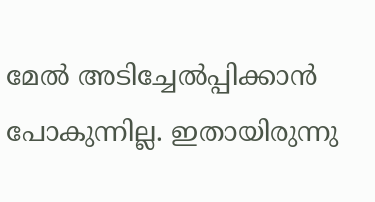മേല്‍ അടിച്ചേല്‍പ്പിക്കാന്‍ പോകുന്നില്ല. ഇതായിരുന്നു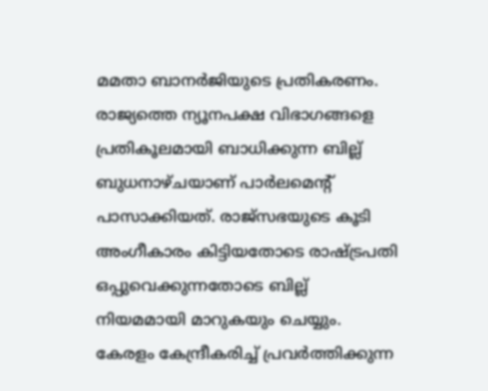മമതാ ബാനര്‍ജിയുടെ പ്രതികരണം. രാജ്യത്തെ ന്യൂനപക്ഷ വിഭാഗങ്ങളെ പ്രതികൂലമായി ബാധിക്കുന്ന ബില്ല് ബുധനാഴ്ചയാണ് പാര്‍ലമെന്റ് പാസാക്കിയത്. രാജ്സഭയുടെ കൂടി അംഗീകാരം കിട്ടിയതോടെ രാഷ്ട്രപതി ഒപ്പുവെക്കുന്നതോടെ ബില്ല് നിയമമായി മാറുകയും ചെയ്യും. കേരളം കേന്ദ്രീകരിച്ച് പ്രവര്‍ത്തിക്കുന്ന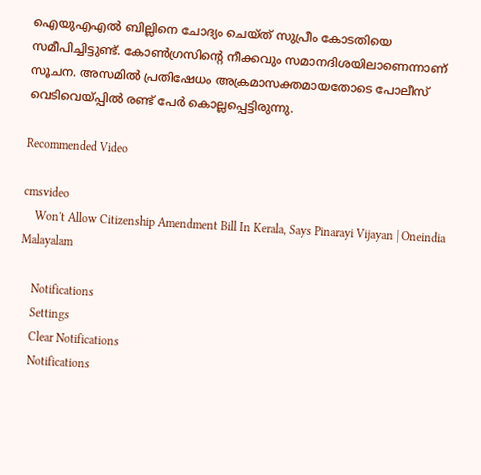ഐയുഎഎല്‍ ബില്ലിനെ ചോദ്യം ചെയ്ത് സുപ്രീം കോടതിയെ സമീപിച്ചിട്ടുണ്ട്. കോണ്‍ഗ്രസിന്റെ നീക്കവും സമാനദിശയിലാണെന്നാണ് സൂചന. അസമില്‍ പ്രതിഷേധം അക്രമാസക്തമായതോടെ പോലീസ് വെടിവെയ്പ്പില്‍ രണ്ട് പേര്‍ കൊല്ലപ്പെട്ടിരുന്നു.

Recommended Video

cmsvideo
    Won't Allow Citizenship Amendment Bill In Kerala, Says Pinarayi Vijayan | Oneindia Malayalam

    Notifications
    Settings
    Clear Notifications
    Notifications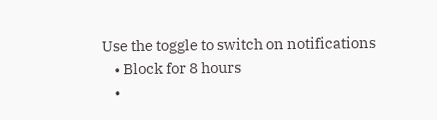Use the toggle to switch on notifications
    • Block for 8 hours
    •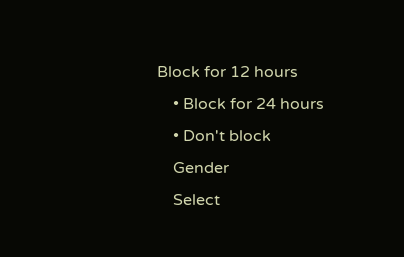Block for 12 hours
    • Block for 24 hours
    • Don't block
    Gender
    Select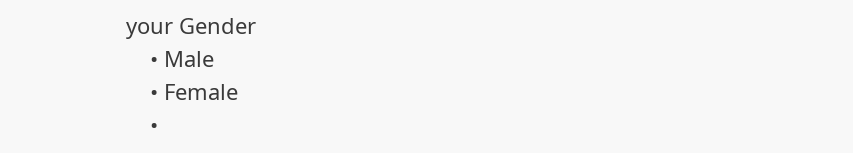your Gender
    • Male
    • Female
    •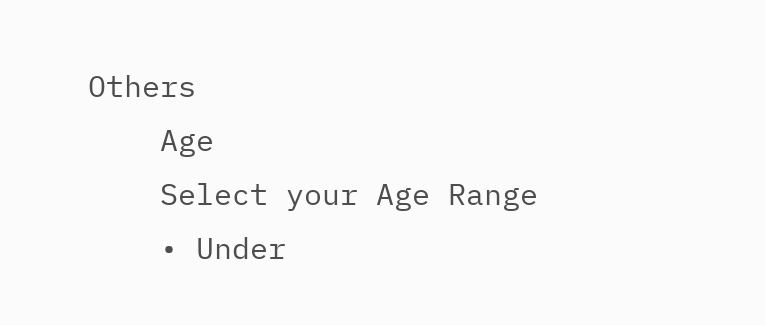Others
    Age
    Select your Age Range
    • Under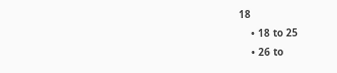18
    • 18 to 25
    • 26 to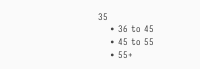35
    • 36 to 45
    • 45 to 55
    • 55+